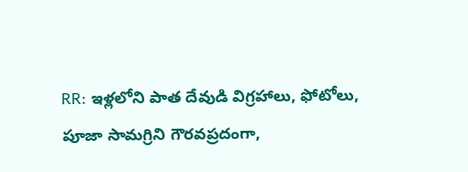RR: ఇళ్లలోని పాత దేవుడి విగ్రహాలు, ఫోటోలు, పూజా సామగ్రిని గౌరవప్రదంగా,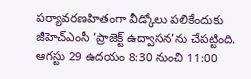పర్యావరణహితంగా వీడ్కోలు పలికేందుకు జీహెచ్ఎంసీ ‘ప్రాజెక్ట్ ఉద్వాసన’ను చేపట్టింది. ఆగస్టు 29 ఉదయం 8:30 నుంచి 11:00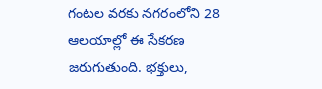గంటల వరకు నగరంలోని 28 ఆలయాల్లో ఈ సేకరణ జరుగుతుంది. భక్తులు,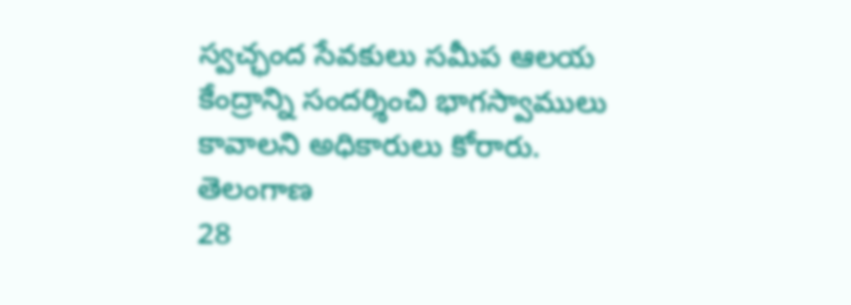స్వచ్ఛంద సేవకులు సమీప ఆలయ కేంద్రాన్ని సందర్శించి భాగస్వాములు కావాలని అధికారులు కోరారు.
తెలంగాణ
28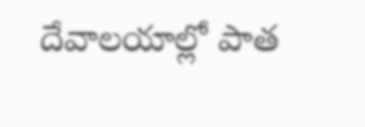దేవాలయాల్లో పాత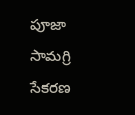పూజా సామగ్రి సేకరణ